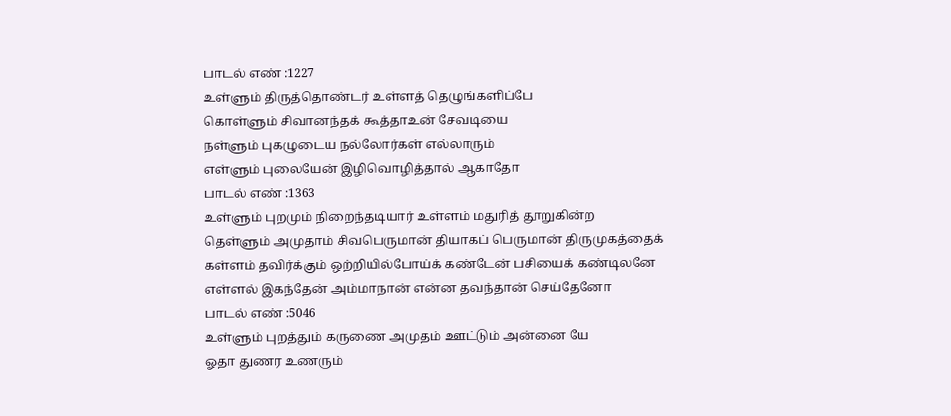பாடல் எண் :1227
உள்ளும் திருத்தொண்டர் உள்ளத் தெழுங்களிப்பே
கொள்ளும் சிவானந்தக் கூத்தாஉன் சேவடியை
நள்ளும் புகழுடைய நல்லோர்கள் எல்லாரும்
எள்ளும் புலையேன் இழிவொழித்தால் ஆகாதோ
பாடல் எண் :1363
உள்ளும் புறமும் நிறைந்தடியார் உள்ளம் மதுரித் தூறுகின்ற
தெள்ளும் அமுதாம் சிவபெருமான் தியாகப் பெருமான் திருமுகத்தைக்
கள்ளம் தவிர்க்கும் ஒற்றியில்போய்க் கண்டேன் பசியைக் கண்டிலனே
எள்ளல் இகந்தேன் அம்மாநான் என்ன தவந்தான் செய்தேனோ
பாடல் எண் :5046
உள்ளும் புறத்தும் கருணை அமுதம் ஊட்டும் அன்னை யே
ஓதா துணர உணரும்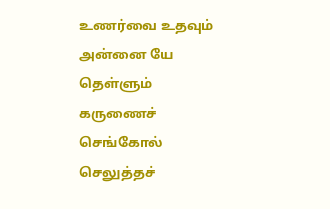உணர்வை உதவும் அன்னை யே
தெள்ளும் கருணைச் செங்கோல் செலுத்தச்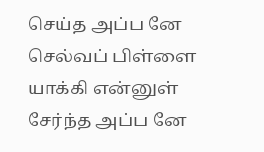செய்த அப்ப னே
செல்வப் பிள்ளை யாக்கி என்னுள் சேர்ந்த அப்ப னே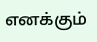எனக்கும்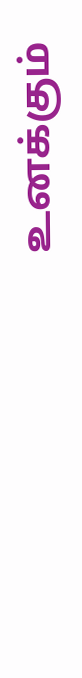உனக்கும்